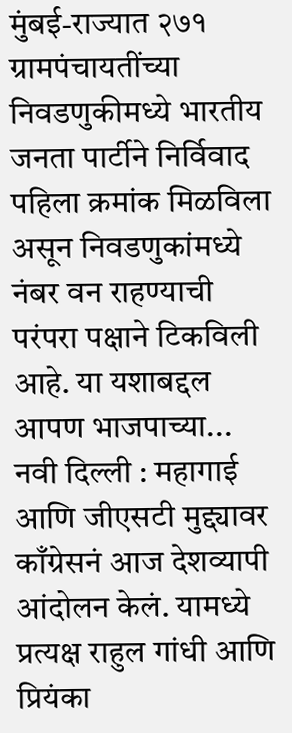मुंबई-राज्यात २७१ ग्रामपंचायतींच्या निवडणुकीमध्ये भारतीय जनता पार्टीने निर्विवाद पहिला क्रमांक मिळविला असून निवडणुकांमध्ये नंबर वन राहण्याची परंपरा पक्षाने टिकविली आहे. या यशाबद्दल आपण भाजपाच्या...
नवी दिल्ली : महागाई आणि जीएसटी मुद्द्यावर काँग्रेसनं आज देशव्यापी आंदोलन केलं. यामध्ये प्रत्यक्ष राहुल गांधी आणि प्रियंका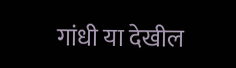गांधी या देखील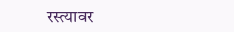रस्त्यावर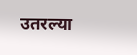उतरल्या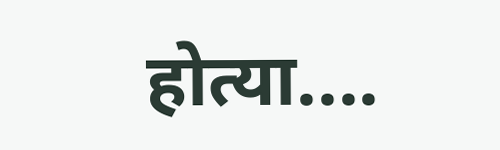होत्या....